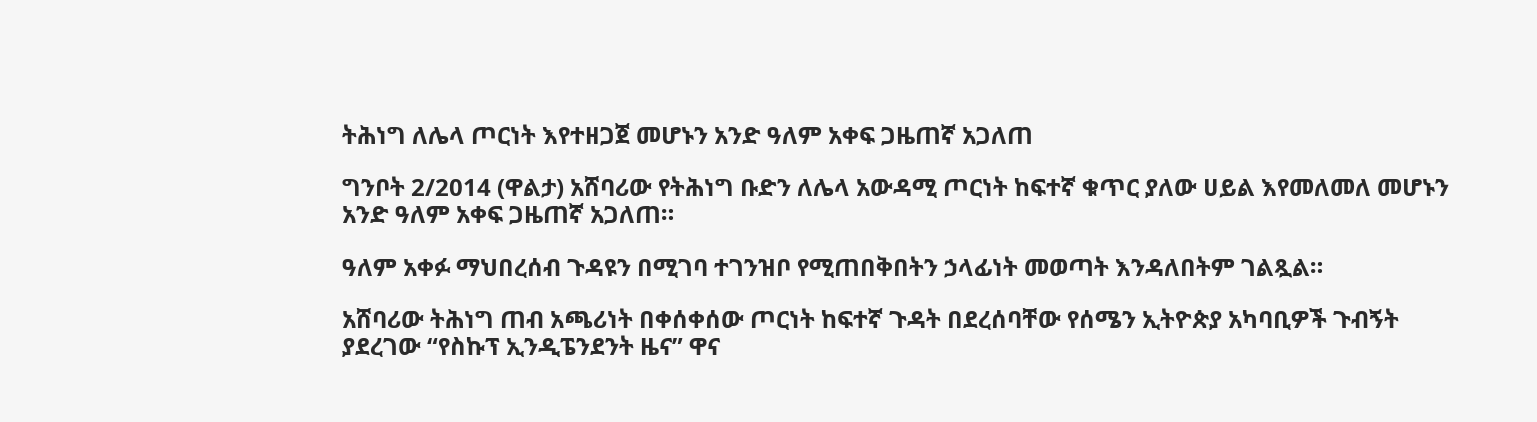ትሕነግ ለሌላ ጦርነት እየተዘጋጀ መሆኑን አንድ ዓለም አቀፍ ጋዜጠኛ አጋለጠ

ግንቦት 2/2014 (ዋልታ) አሸባሪው የትሕነግ ቡድን ለሌላ አውዳሚ ጦርነት ከፍተኛ ቁጥር ያለው ሀይል እየመለመለ መሆኑን አንድ ዓለም አቀፍ ጋዜጠኛ አጋለጠ።

ዓለም አቀፉ ማህበረሰብ ጉዳዩን በሚገባ ተገንዝቦ የሚጠበቅበትን ኃላፊነት መወጣት እንዳለበትም ገልጿል።

አሸባሪው ትሕነግ ጠብ አጫሪነት በቀሰቀሰው ጦርነት ከፍተኛ ጉዳት በደረሰባቸው የሰሜን ኢትዮጵያ አካባቢዎች ጉብኝት ያደረገው “የስኩፕ ኢንዲፔንደንት ዜና” ዋና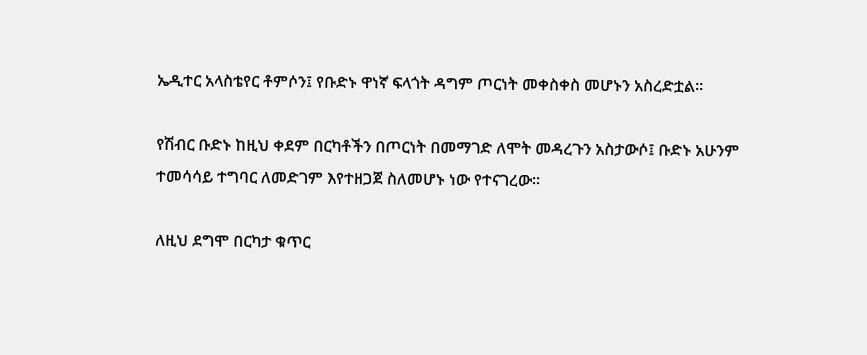ኤዲተር አላስቴየር ቶምሶን፤ የቡድኑ ዋነኛ ፍላጎት ዳግም ጦርነት መቀስቀስ መሆኑን አስረድቷል፡፡

የሽብር ቡድኑ ከዚህ ቀደም በርካቶችን በጦርነት በመማገድ ለሞት መዳረጉን አስታውሶ፤ ቡድኑ አሁንም ተመሳሳይ ተግባር ለመድገም እየተዘጋጀ ስለመሆኑ ነው የተናገረው፡፡

ለዚህ ደግሞ በርካታ ቁጥር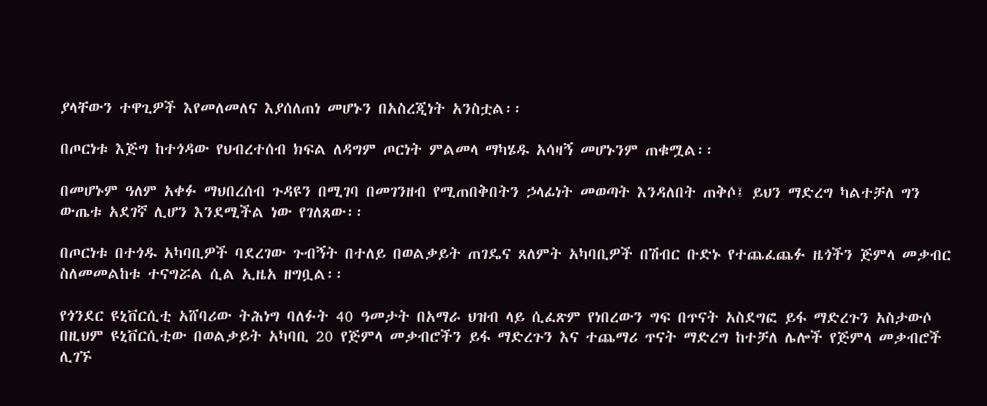ያላቸውን ተዋጊዎች እየመለመለና እያሰለጠነ መሆኑን በአስረጂነት አንስቷል፡፡

በጦርነቱ እጅግ ከተጎዳው የህብረተሰብ ክፍል ለዳግም ጦርነት ምልመላ ማካሄዱ አሳዛኝ መሆኑንም ጠቁሟል፡፡

በመሆኑም ዓለም አቀፉ ማህበረሰብ ጉዳዩን በሚገባ በመገንዘብ የሚጠበቅበትን ኃላፊነት መወጣት እንዳለበት ጠቅሶ፤ ይህን ማድረግ ካልተቻለ ግን ውጤቱ አደገኛ ሊሆን እንደሚችል ነው የገለጸው፡፡

በጦርነቱ በተጎዱ አካባቢዎች ባደረገው ጉብኝት በተለይ በወልቃይት ጠገዴና ጸለምት አካባቢዎች በሽብር ቡድኑ የተጨፈጨፉ ዜጎችን ጅምላ መቃብር ስለመመልከቱ ተናግሯል ሲል ኢዜአ ዘግቧል፡፡

የጎንደር ዩኒቨርሲቲ አሸባሪው ትሕነግ ባለፉት 40 ዓመታት በአማራ ህዝብ ላይ ሲፈጽም የነበረውን ግፍ በጥናት አስደግፎ ይፋ ማድረጉን አስታውሶ በዚህም ዩኒቨርሲቲው በወልቃይት አካባቢ 20 የጅምላ መቃብሮችን ይፋ ማድረጉን እና ተጨማሪ ጥናት ማድረግ ከተቻለ ሌሎች የጅምላ መቃብሮች ሊገኙ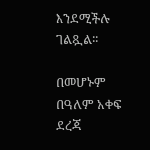እንደሚችሉ ገልጿል፡፡

በመሆኑም በዓለም አቀፍ ደረጃ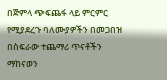በጅምላ ጭፍጨፋ ላይ ምርምር የሚያደረጉ ባለሙያዎችን በመጋበዝ በስፍራው ተጨማሪ ጥናቶችን ማከናወን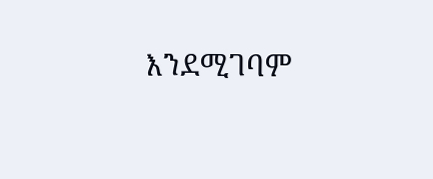እንደሚገባም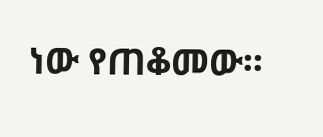ነው የጠቆመው፡፡